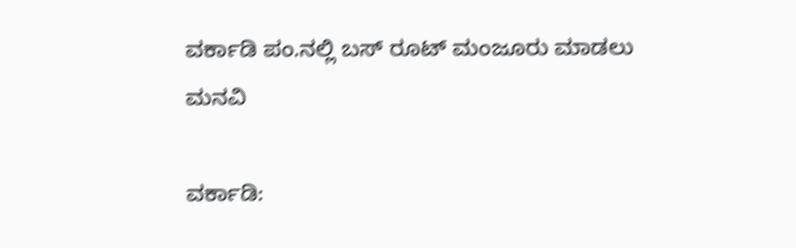ವರ್ಕಾಡಿ ಪಂ.ನಲ್ಲಿ ಬಸ್ ರೂಟ್ ಮಂಜೂರು ಮಾಡಲು ಮನವಿ

ವರ್ಕಾಡಿ: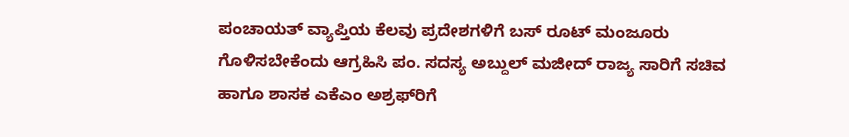ಪಂಚಾಯತ್ ವ್ಯಾಪ್ತಿಯ ಕೆಲವು ಪ್ರದೇಶಗಳಿಗೆ ಬಸ್ ರೂಟ್ ಮಂಜೂರು ಗೊಳಿಸಬೇಕೆಂದು ಆಗ್ರಹಿಸಿ ಪಂ. ಸದಸ್ಯ ಅಬ್ದುಲ್ ಮಜೀದ್ ರಾಜ್ಯ ಸಾರಿಗೆ ಸಚಿವ ಹಾಗೂ ಶಾಸಕ ಎಕೆಎಂ ಅಶ್ರಫ್‌ರಿಗೆ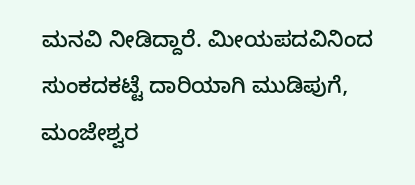ಮನವಿ ನೀಡಿದ್ದಾರೆ. ಮೀಯಪದವಿನಿಂದ ಸುಂಕದಕಟ್ಟೆ ದಾರಿಯಾಗಿ ಮುಡಿಪುಗೆ, ಮಂಜೇಶ್ವರ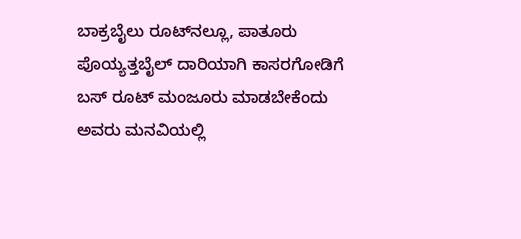ಬಾಕ್ರಬೈಲು ರೂಟ್‌ನಲ್ಲೂ, ಪಾತೂರು ಪೊಯ್ಯತ್ತಬೈಲ್ ದಾರಿಯಾಗಿ ಕಾಸರಗೋಡಿಗೆ ಬಸ್ ರೂಟ್ ಮಂಜೂರು ಮಾಡಬೇಕೆಂದು ಅವರು ಮನವಿಯಲ್ಲಿ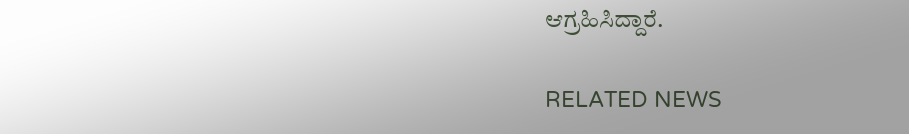ಆಗ್ರಹಿಸಿದ್ದಾರೆ.

RELATED NEWS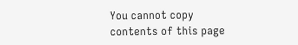You cannot copy contents of this page